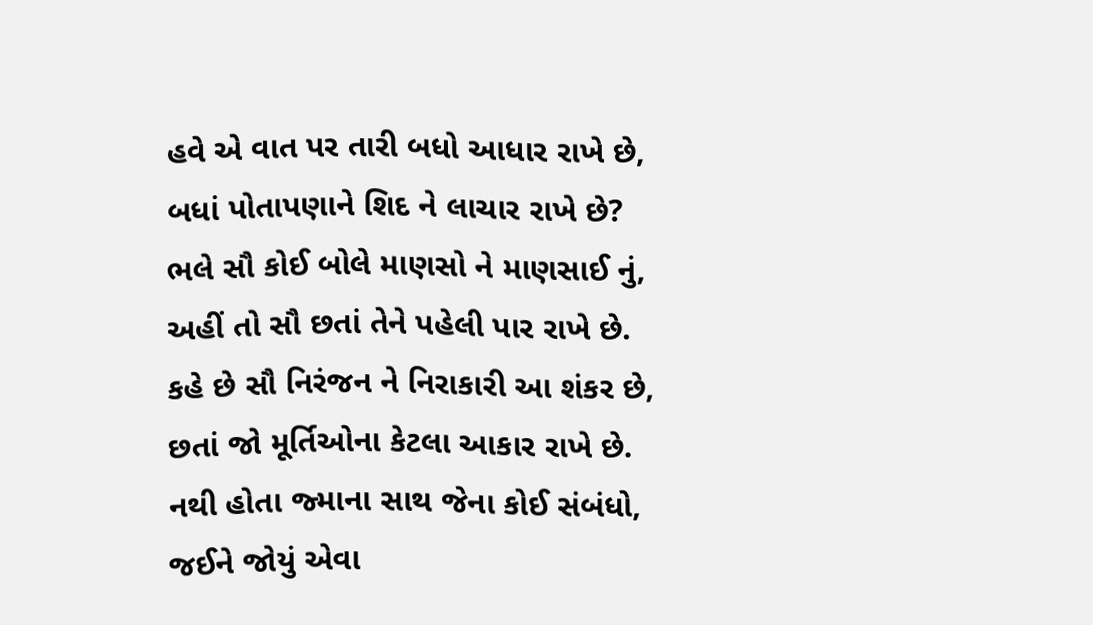હવે એ વાત પર તારી બધો આધાર રાખે છે,
બધાં પોતાપણાને શિદ ને લાચાર રાખે છે?
ભલે સૌ કોઈ બોલે માણસો ને માણસાઈ નું,
અહીં તો સૌ છતાં તેને પહેલી પાર રાખે છે.
કહે છે સૌ નિરંજન ને નિરાકારી આ શંકર છે,
છતાં જો મૂર્તિઓના કેટલા આકાર રાખે છે.
નથી હોતા જ્માના સાથ જેના કોઈ સંબંધો,
જઈને જોયું એવા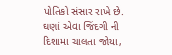પોતિકો સંસાર રાખે છે.
ઘણાં એવા જિંદગી ની દિશામા ચાલતા જોયા,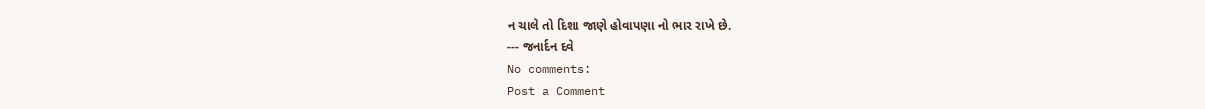ન ચાલે તો દિશા જાણે હોવાપણા નો ભાર રાખે છે.
--- જનાર્દન દવે
No comments:
Post a Comment